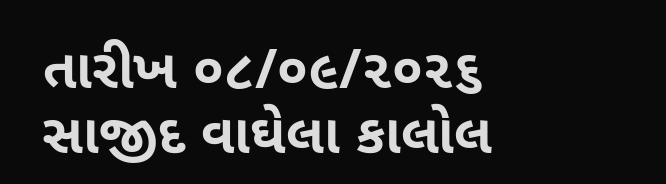તારીખ ૦૮/૦૯/૨૦૨૬
સાજીદ વાઘેલા કાલોલ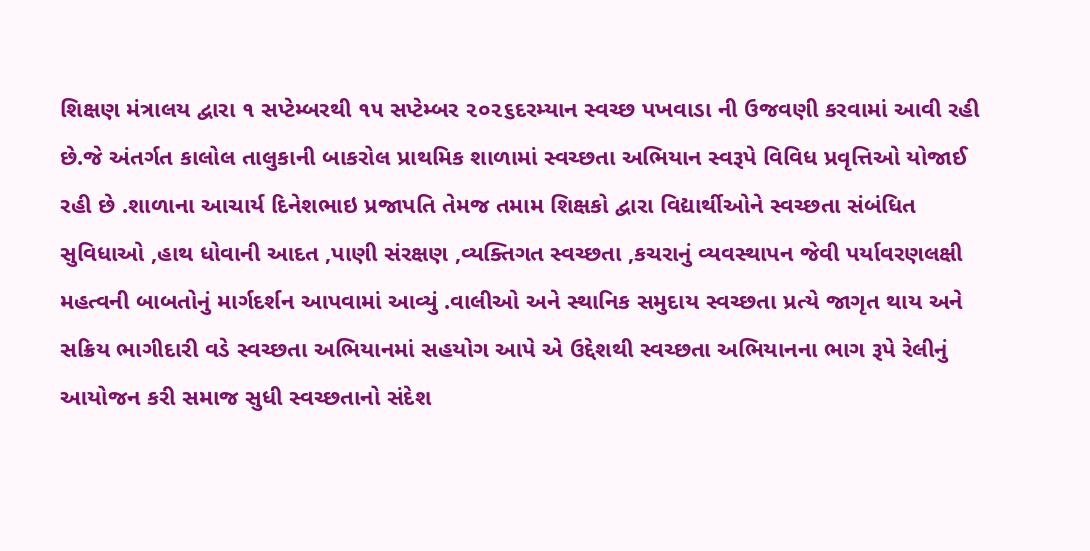શિક્ષણ મંત્રાલય દ્વારા ૧ સપ્ટેમ્બરથી ૧૫ સપ્ટેમ્બર ૨૦૨૬દરમ્યાન સ્વચ્છ પખવાડા ની ઉજવણી કરવામાં આવી રહી છે.જે અંતર્ગત કાલોલ તાલુકાની બાકરોલ પ્રાથમિક શાળામાં સ્વચ્છતા અભિયાન સ્વરૂપે વિવિધ પ્રવૃત્તિઓ યોજાઈ રહી છે .શાળાના આચાર્ય દિનેશભાઇ પ્રજાપતિ તેમજ તમામ શિક્ષકો દ્વારા વિદ્યાર્થીઓને સ્વચ્છતા સંબંધિત સુવિધાઓ ,હાથ ધોવાની આદત ,પાણી સંરક્ષણ ,વ્યક્તિગત સ્વચ્છતા ,કચરાનું વ્યવસ્થાપન જેવી પર્યાવરણલક્ષી મહત્વની બાબતોનું માર્ગદર્શન આપવામાં આવ્યું .વાલીઓ અને સ્થાનિક સમુદાય સ્વચ્છતા પ્રત્યે જાગૃત થાય અને સક્રિય ભાગીદારી વડે સ્વચ્છતા અભિયાનમાં સહયોગ આપે એ ઉદ્દેશથી સ્વચ્છતા અભિયાનના ભાગ રૂપે રેલીનું આયોજન કરી સમાજ સુધી સ્વચ્છતાનો સંદેશ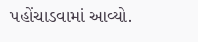પહોંચાડવામાં આવ્યો.